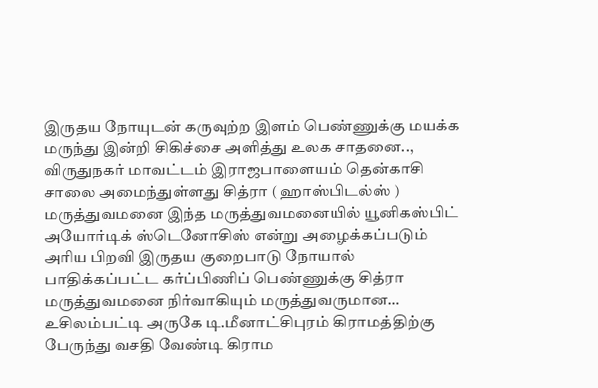இருதய நோயுடன் கருவுற்ற இளம் பெண்ணுக்கு மயக்க மருந்து இன்றி சிகிச்சை அளித்து உலக சாதனை..,
விருதுநகர் மாவட்டம் இராஜபாளையம் தென்காசி சாலை அமைந்துள்ளது சித்ரா ( ஹாஸ்பிடல்ஸ் ) மருத்துவமனை இந்த மருத்துவமனையில் யூனிகஸ்பிட் அயோர்டிக் ஸ்டெனோசிஸ் என்று அழைக்கப்படும் அரிய பிறவி இருதய குறைபாடு நோயால் பாதிக்கப்பட்ட கர்ப்பிணிப் பெண்ணுக்கு சித்ரா மருத்துவமனை நிர்வாகியும் மருத்துவருமான…
உசிலம்பட்டி அருகே டி.மீனாட்சிபுரம் கிராமத்திற்கு பேருந்து வசதி வேண்டி கிராம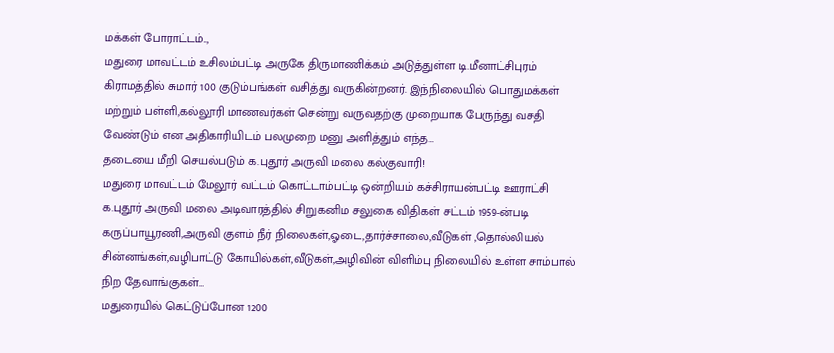மக்கள் போராட்டம்..,
மதுரை மாவட்டம் உசிலம்பட்டி அருகே திருமாணிக்கம் அடுத்துள்ள டி.மீனாட்சிபுரம் கிராமத்தில் சுமார் 100 குடும்பங்கள் வசித்து வருகின்றனர். இந்நிலையில் பொதுமக்கள் மற்றும் பள்ளி,கல்லூரி மாணவர்கள் சென்று வருவதற்கு முறையாக பேருந்து வசதி வேண்டும் என அதிகாரியிடம் பலமுறை மனு அளித்தும் எந்த…
தடையை மீறி செயல்படும் க.புதூர் அருவி மலை கல்குவாரி!
மதுரை மாவட்டம் மேலூர் வட்டம் கொட்டாம்பட்டி ஒன்றியம் கச்சிராயன்பட்டி ஊராட்சி க.புதூர் அருவி மலை அடிவாரத்தில் சிறுகனிம சலுகை விதிகள் சட்டம் 1959-ன்படி கருப்பாயூரணி,அருவி குளம் நீர் நிலைகள்,ஓடை,தார்ச்சாலை,வீடுகள் ,தொல்லியல் சின்னங்கள்,வழிபாட்டு கோயில்கள்,வீடுகள்,அழிவின் விளிம்பு நிலையில் உள்ள சாம்பால் நிற தேவாங்குகள்…
மதுரையில் கெட்டுப்போன 1200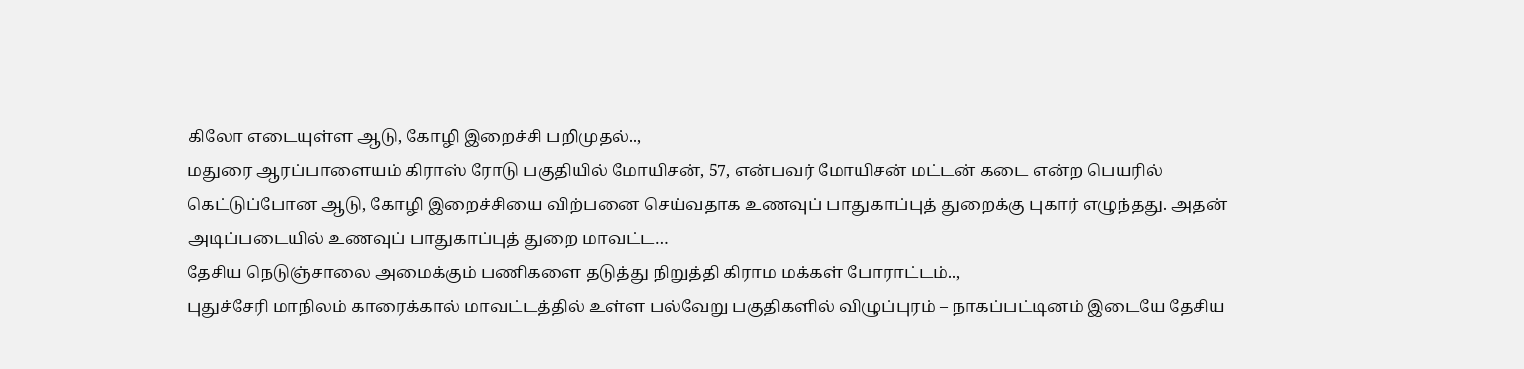கிலோ எடையுள்ள ஆடு, கோழி இறைச்சி பறிமுதல்..,
மதுரை ஆரப்பாளையம் கிராஸ் ரோடு பகுதியில் மோயிசன், 57, என்பவர் மோயிசன் மட்டன் கடை என்ற பெயரில் கெட்டுப்போன ஆடு, கோழி இறைச்சியை விற்பனை செய்வதாக உணவுப் பாதுகாப்புத் துறைக்கு புகார் எழுந்தது. அதன் அடிப்படையில் உணவுப் பாதுகாப்புத் துறை மாவட்ட…
தேசிய நெடுஞ்சாலை அமைக்கும் பணிகளை தடுத்து நிறுத்தி கிராம மக்கள் போராட்டம்..,
புதுச்சேரி மாநிலம் காரைக்கால் மாவட்டத்தில் உள்ள பல்வேறு பகுதிகளில் விழுப்புரம் – நாகப்பட்டினம் இடையே தேசிய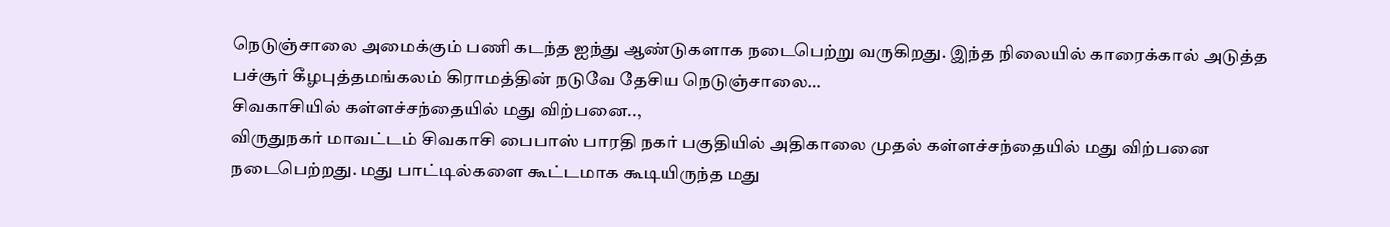நெடுஞ்சாலை அமைக்கும் பணி கடந்த ஐந்து ஆண்டுகளாக நடைபெற்று வருகிறது. இந்த நிலையில் காரைக்கால் அடுத்த பச்சூர் கீழபுத்தமங்கலம் கிராமத்தின் நடுவே தேசிய நெடுஞ்சாலை…
சிவகாசியில் கள்ளச்சந்தையில் மது விற்பனை..,
விருதுநகர் மாவட்டம் சிவகாசி பைபாஸ் பாரதி நகர் பகுதியில் அதிகாலை முதல் கள்ளச்சந்தையில் மது விற்பனை நடைபெற்றது. மது பாட்டில்களை கூட்டமாக கூடியிருந்த மது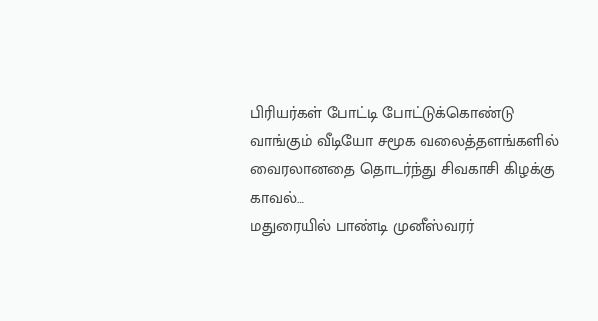பிரியர்கள் போட்டி போட்டுக்கொண்டு வாங்கும் வீடியோ சமூக வலைத்தளங்களில் வைரலானதை தொடர்ந்து சிவகாசி கிழக்கு காவல்…
மதுரையில் பாண்டி முனீஸ்வரர்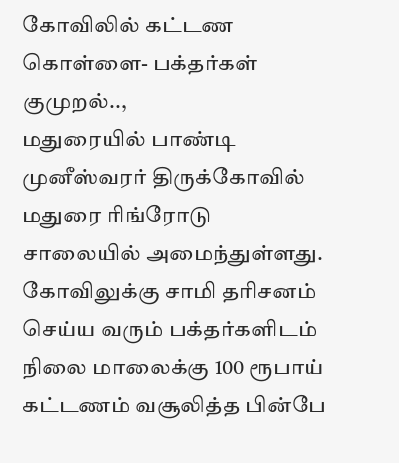கோவிலில் கட்டண கொள்ளை- பக்தர்கள் குமுறல்..,
மதுரையில் பாண்டி முனீஸ்வரர் திருக்கோவில் மதுரை ரிங்ரோடு சாலையில் அமைந்துள்ளது. கோவிலுக்கு சாமி தரிசனம் செய்ய வரும் பக்தர்களிடம் நிலை மாலைக்கு 100 ரூபாய் கட்டணம் வசூலித்த பின்பே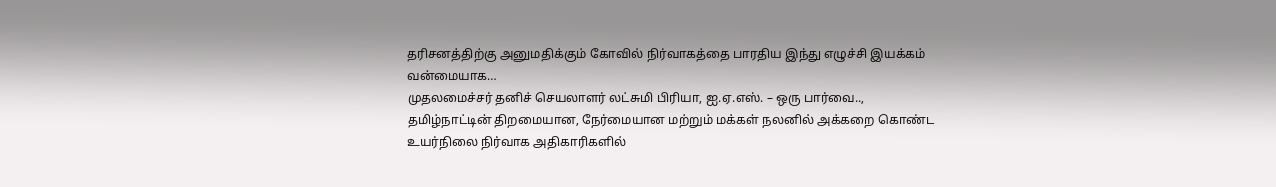தரிசனத்திற்கு அனுமதிக்கும் கோவில் நிர்வாகத்தை பாரதிய இந்து எழுச்சி இயக்கம் வன்மையாக…
முதலமைச்சர் தனிச் செயலாளர் லட்சுமி பிரியா, ஐ.ஏ.எஸ். – ஒரு பார்வை..,
தமிழ்நாட்டின் திறமையான, நேர்மையான மற்றும் மக்கள் நலனில் அக்கறை கொண்ட உயர்நிலை நிர்வாக அதிகாரிகளில்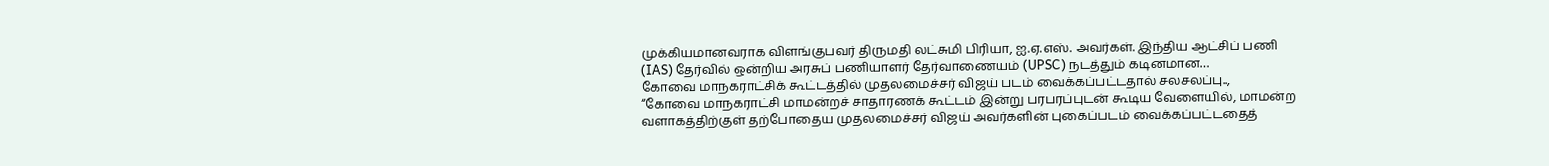முக்கியமானவராக விளங்குபவர் திருமதி லட்சுமி பிரியா, ஐ.ஏ.எஸ். அவர்கள். இந்திய ஆட்சிப் பணி (IAS) தேர்வில் ஒன்றிய அரசுப் பணியாளர் தேர்வாணையம் (UPSC) நடத்தும் கடினமான…
கோவை மாநகராட்சிக் கூட்டத்தில் முதலமைச்சர் விஜய் படம் வைக்கப்பட்டதால் சலசலப்பு..,
“கோவை மாநகராட்சி மாமன்றச் சாதாரணக் கூட்டம் இன்று பரபரப்புடன் கூடிய வேளையில், மாமன்ற வளாகத்திற்குள் தற்போதைய முதலமைச்சர் விஜய் அவர்களின் புகைப்படம் வைக்கப்பட்டதைத்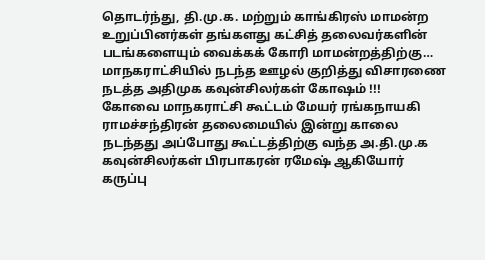தொடர்ந்து, தி.மு.க. மற்றும் காங்கிரஸ் மாமன்ற உறுப்பினர்கள் தங்களது கட்சித் தலைவர்களின் படங்களையும் வைக்கக் கோரி மாமன்றத்திற்கு…
மாநகராட்சியில் நடந்த ஊழல் குறித்து விசாரணை நடத்த அதிமுக கவுன்சிலர்கள் கோஷம் !!!
கோவை மாநகராட்சி கூட்டம் மேயர் ரங்கநாயகி ராமச்சந்திரன் தலைமையில் இன்று காலை நடந்தது அப்போது கூட்டத்திற்கு வந்த அ.தி.மு.க கவுன்சிலர்கள் பிரபாகரன் ரமேஷ் ஆகியோர் கருப்பு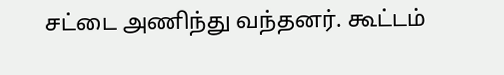சட்டை அணிந்து வந்தனர். கூட்டம்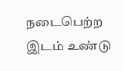நடைபெற்ற இடம் உண்டு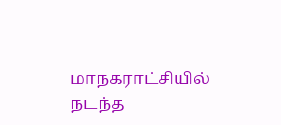மாநகராட்சியில் நடந்த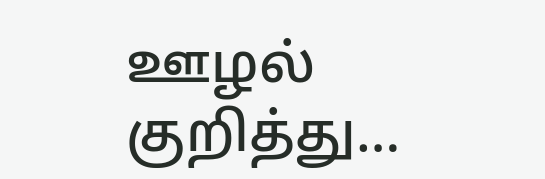ஊழல் குறித்து…